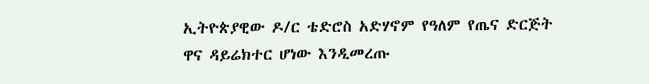ኢትዮጵያዊው ዶ/ር ቴድሮስ አድሃኖም የዓለም የጤና ድርጅት ዋና ዳይሬክተር ሆነው እንዲመረጡ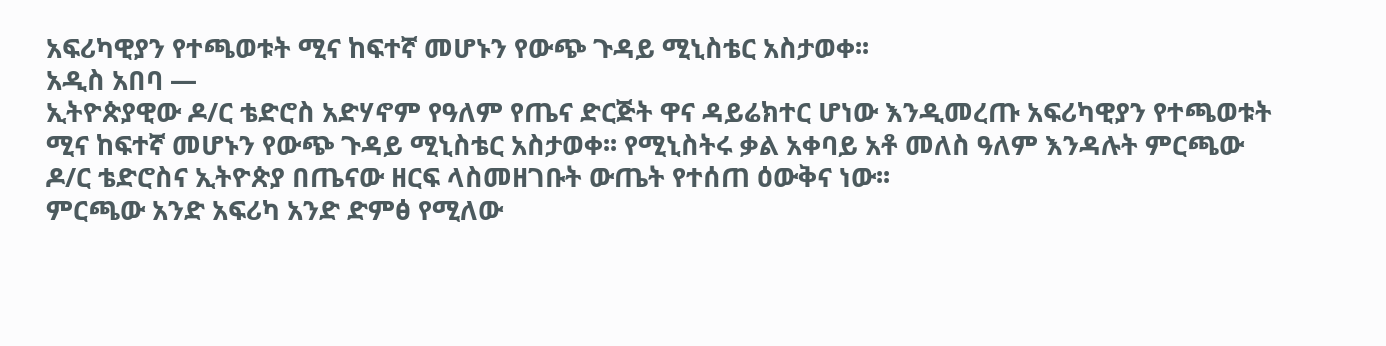አፍሪካዊያን የተጫወቱት ሚና ከፍተኛ መሆኑን የውጭ ጉዳይ ሚኒስቴር አስታወቀ፡፡
አዲስ አበባ —
ኢትዮጵያዊው ዶ/ር ቴድሮስ አድሃኖም የዓለም የጤና ድርጅት ዋና ዳይሬክተር ሆነው እንዲመረጡ አፍሪካዊያን የተጫወቱት ሚና ከፍተኛ መሆኑን የውጭ ጉዳይ ሚኒስቴር አስታወቀ፡፡ የሚኒስትሩ ቃል አቀባይ አቶ መለስ ዓለም እንዳሉት ምርጫው ዶ/ር ቴድሮስና ኢትዮጵያ በጤናው ዘርፍ ላስመዘገቡት ውጤት የተሰጠ ዕውቅና ነው፡፡
ምርጫው አንድ አፍሪካ አንድ ድምፅ የሚለው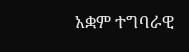አቋም ተግባራዊ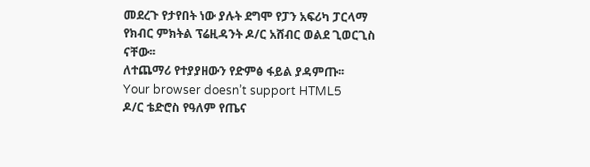መደረጉ የታየበት ነው ያሉት ደግሞ የፓን አፍሪካ ፓርላማ የክብር ምክትል ፕሬዚዳንት ዶ/ር አሸብር ወልደ ጊወርጊስ ናቸው፡፡
ለተጨማሪ የተያያዘውን የድምፅ ፋይል ያዳምጡ፡፡
Your browser doesn’t support HTML5
ዶ/ር ቴድሮስ የዓለም የጤና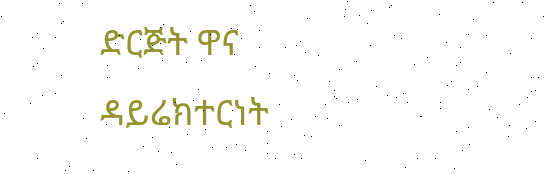ድርጅት ዋና ዳይሬክተርነት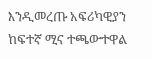እንዲመረጡ አፍሪካዊያን ከፍተኛ ሚና ተጫውተዋል